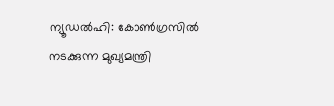ന്യൂഡൽഹി: കോൺഗ്രസിൽ നടക്കുന്ന മുഖ്യമന്ത്രി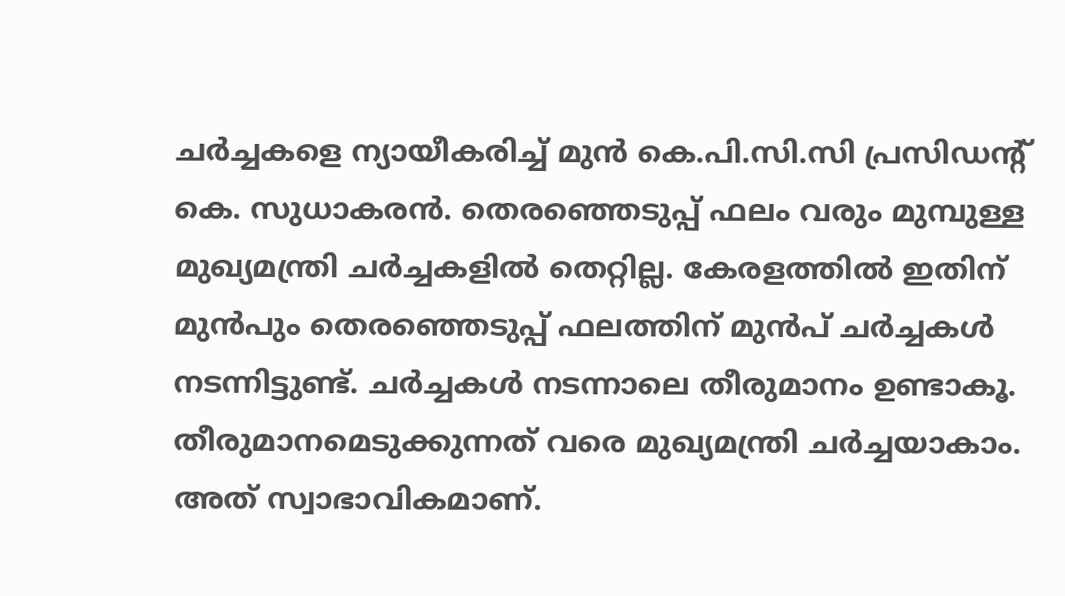ചർച്ചകളെ ന്യായീകരിച്ച് മുൻ കെ.പി.സി.സി പ്രസിഡന്റ് കെ. സുധാകരൻ. തെരഞ്ഞെടുപ്പ് ഫലം വരും മുമ്പുള്ള മുഖ്യമന്ത്രി ചർച്ചകളിൽ തെറ്റില്ല. കേരളത്തിൽ ഇതിന് മുൻപും തെരഞ്ഞെടുപ്പ് ഫലത്തിന് മുൻപ് ചർച്ചകൾ നടന്നിട്ടുണ്ട്. ചർച്ചകൾ നടന്നാലെ തീരുമാനം ഉണ്ടാകൂ. തീരുമാനമെടുക്കുന്നത് വരെ മുഖ്യമന്ത്രി ചർച്ചയാകാം. അത് സ്വാഭാവികമാണ്.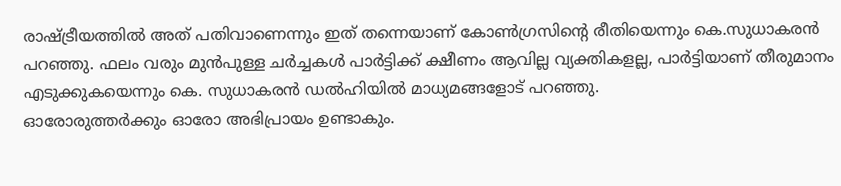രാഷ്ട്രീയത്തിൽ അത് പതിവാണെന്നും ഇത് തന്നെയാണ് കോൺഗ്രസിന്റെ രീതിയെന്നും കെ.സുധാകരൻ പറഞ്ഞു. ഫലം വരും മുൻപുള്ള ചർച്ചകൾ പാർട്ടിക്ക് ക്ഷീണം ആവില്ല വ്യക്തികളല്ല, പാർട്ടിയാണ് തീരുമാനം എടുക്കുകയെന്നും കെ. സുധാകരൻ ഡൽഹിയിൽ മാധ്യമങ്ങളോട് പറഞ്ഞു.
ഓരോരുത്തർക്കും ഓരോ അഭിപ്രായം ഉണ്ടാകും.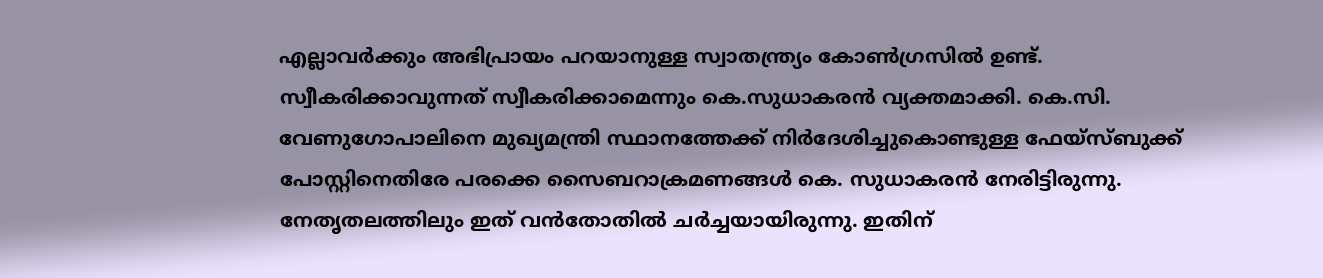എല്ലാവർക്കും അഭിപ്രായം പറയാനുള്ള സ്വാതന്ത്ര്യം കോൺഗ്രസിൽ ഉണ്ട്. സ്വീകരിക്കാവുന്നത് സ്വീകരിക്കാമെന്നും കെ.സുധാകരൻ വ്യക്തമാക്കി. കെ.സി. വേണുഗോപാലിനെ മുഖ്യമന്ത്രി സ്ഥാനത്തേക്ക് നിർദേശിച്ചുകൊണ്ടുള്ള ഫേയ്സ്ബുക്ക് പോസ്റ്റിനെതിരേ പരക്കെ സൈബറാക്രമണങ്ങൾ കെ. സുധാകരൻ നേരിട്ടിരുന്നു. നേതൃതലത്തിലും ഇത് വൻതോതിൽ ചർച്ചയായിരുന്നു. ഇതിന്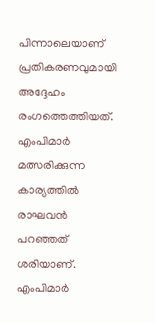പിന്നാലെയാണ് പ്രതികരണവുമായി അദ്ദേഹം രംഗത്തെത്തിയത്. എംപിമാർ മത്സരിക്കുന്ന കാര്യത്തിൽ രാഘവൻ പറഞ്ഞത് ശരിയാണ്. എംപിമാർ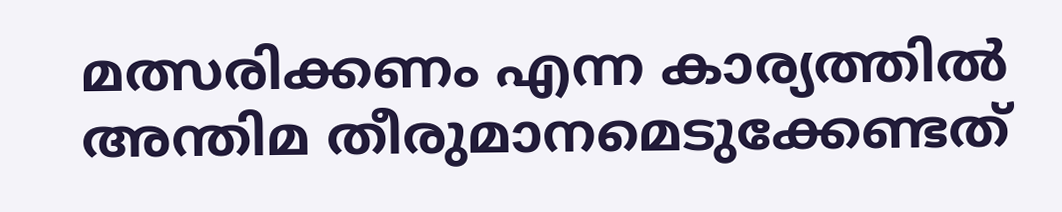മത്സരിക്കണം എന്ന കാര്യത്തിൽ അന്തിമ തീരുമാനമെടുക്കേണ്ടത്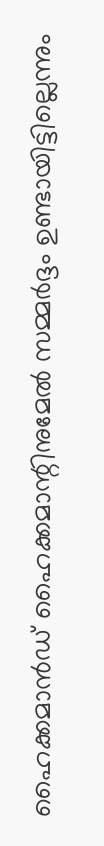ഹൈക്കമാൻഡ് ഹൈക്കമാന്റിനുമേൽ സമ്മർദ്ദം ഉണ്ടായിട്ടില്ലെന്നും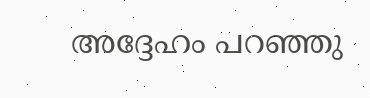അദ്ദേഹം പറഞ്ഞു